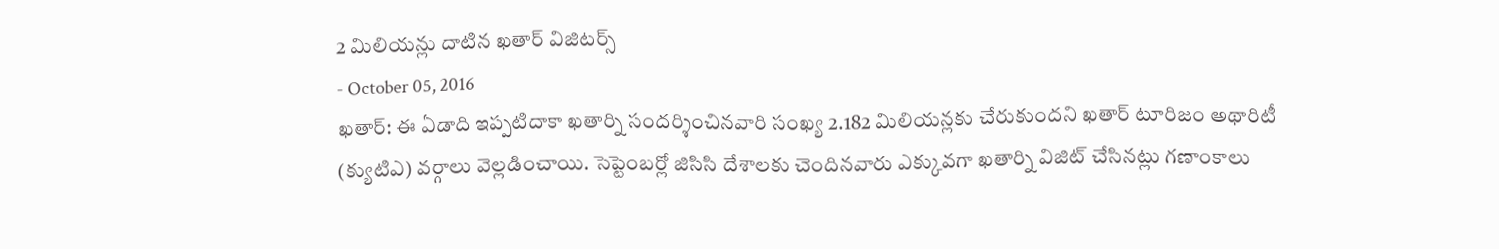2 మిలియన్లు దాటిన ఖతార్ విజిటర్స్
- October 05, 2016
ఖతార్: ఈ ఏడాది ఇప్పటిదాకా ఖతార్ని సందర్శించినవారి సంఖ్య 2.182 మిలియన్లకు చేరుకుందని ఖతార్ టూరిజం అథారిటీ (క్యుటిఎ) వర్గాలు వెల్లడించాయి. సెప్టెంబర్లో జిసిసి దేశాలకు చెందినవారు ఎక్కువగా ఖతార్ని విజిట్ చేసినట్లు గణాంకాలు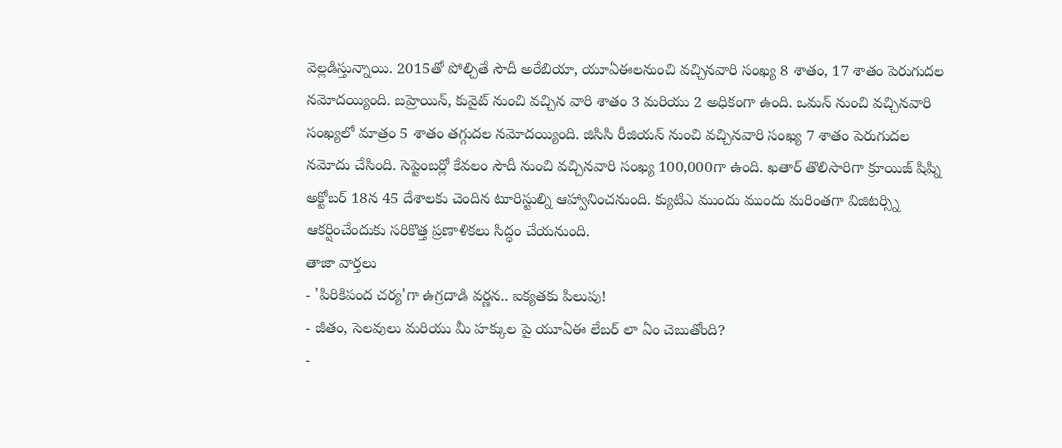వెల్లడిస్తున్నాయి. 2015తో పోల్చితే సౌదీ అరేబియా, యూఏఈలనుంచి వచ్చినవారి సంఖ్య 8 శాతం, 17 శాతం పెరుగుదల నమోదయ్యింది. బహ్రెయిన్, కువైట్ నుంచి వచ్చిన వారి శాతం 3 మరియు 2 అధికంగా ఉంది. ఒమన్ నుంచి వచ్చినవారి సంఖ్యలో మాత్రం 5 శాతం తగ్గుదల నమోదయ్యింది. జిసిసి రీజియన్ నుంచి వచ్చినవారి సంఖ్య 7 శాతం పెరుగుదల నమోదు చేసింది. సెప్టెంబర్లో కేవలం సౌదీ నుంచి వచ్చినవారి సంఖ్య 100,000గా ఉంది. ఖతార్ తొలిసారిగా క్రూయిజ్ షిప్ని అక్టోబర్ 18న 45 దేశాలకు చెందిన టూరిస్టుల్ని ఆహ్వానించనుంది. క్యుటిఎ ముందు ముందు మరింతగా విజిటర్స్ని ఆకర్షించేందుకు సరికొత్త ప్రణాళికలు సిద్ధం చేయనుంది.
తాజా వార్తలు
- 'పిరికిపంద చర్య'గా ఉగ్రదాడి వర్ణన.. ఐక్యతకు పిలుపు!
- జీతం, సెలవులు మరియు మీ హక్కుల పై యూఏఈ లేబర్ లా ఏం చెబుతోంది?
-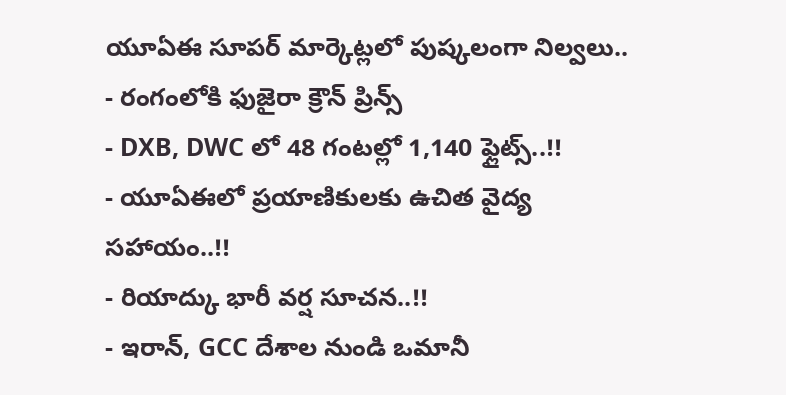యూఏఈ సూపర్ మార్కెట్లలో పుష్కలంగా నిల్వలు..
- రంగంలోకి ఫుజైరా క్రౌన్ ప్రిన్స్
- DXB, DWC లో 48 గంటల్లో 1,140 ఫ్లైట్స్..!!
- యూఏఈలో ప్రయాణికులకు ఉచిత వైద్య సహాయం..!!
- రియాద్కు భారీ వర్ష సూచన..!!
- ఇరాన్, GCC దేశాల నుండి ఒమానీ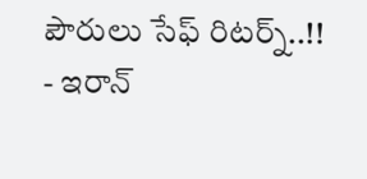పౌరులు సేఫ్ రిటర్న్..!!
- ఇరాన్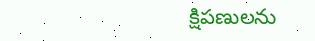క్షిపణులను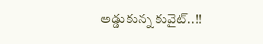అడ్డుకున్న కువైట్..!!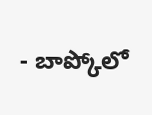- బాప్కోలో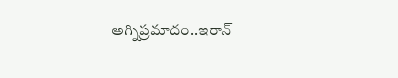అగ్నిప్రమాదం..ఇరాన్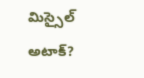మిస్సైల్ అటాక్?